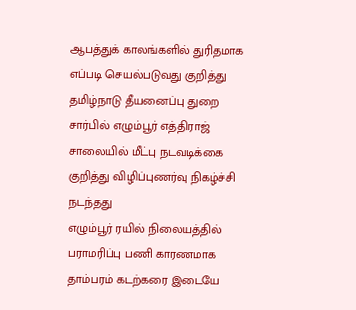ஆபத்துக் காலங்களில் துரிதமாக எப்படி செயல்படுவது குறித்து தமிழ்நாடு தீயனைப்பு துறை சார்பில் எழும்பூர் எத்திராஜ் சாலையில் மீட்பு நடவடிக்கை குறித்து விழிப்புணர்வு நிகழ்ச்சி நடந்தது
எழும்பூர் ரயில் நிலையத்தில் பராமரிப்பு பணி காரணமாக தாம்பரம் கடற்கரை இடையே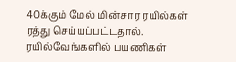40க்கும் மேல் மின்சார ரயில்கள் ரத்து செய்யப்பட்டதால். ரயில்வேங்களில் பயணிகள்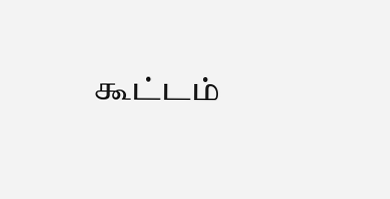கூட்டம்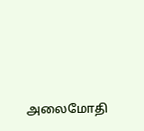அலைமோதி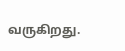வருகிறது.